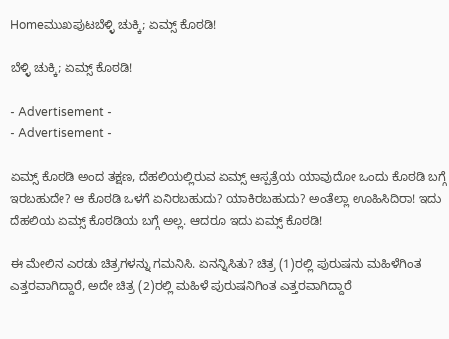Homeಮುಖಪುಟಬೆಳ್ಳಿ ಚುಕ್ಕಿ; ಏಮ್ಸ್ ಕೊಠಡಿ!

ಬೆಳ್ಳಿ ಚುಕ್ಕಿ; ಏಮ್ಸ್ ಕೊಠಡಿ!

- Advertisement -
- Advertisement -

ಏಮ್ಸ್ ಕೊಠಡಿ ಅಂದ ತಕ್ಷಣ, ದೆಹಲಿಯಲ್ಲಿರುವ ಏಮ್ಸ್ ಆಸ್ಪತ್ರೆಯ ಯಾವುದೋ ಒಂದು ಕೊಠಡಿ ಬಗ್ಗೆ ಇರಬಹುದೇ? ಆ ಕೊಠಡಿ ಒಳಗೆ ಏನಿರಬಹುದು? ಯಾಕಿರಬಹುದು? ಅಂತೆಲ್ಲಾ ಊಹಿಸಿದಿರಾ! ಇದು ದೆಹಲಿಯ ಏಮ್ಸ್ ಕೊಠಡಿಯ ಬಗ್ಗೆ ಅಲ್ಲ. ಆದರೂ ಇದು ಏಮ್ಸ್ ಕೊಠಡಿ!

ಈ ಮೇಲಿನ ಎರಡು ಚಿತ್ರಗಳನ್ನು ಗಮನಿಸಿ. ಏನನ್ನಿಸಿತು? ಚಿತ್ರ (1)ರಲ್ಲಿ ಪುರುಷನು ಮಹಿಳೆಗಿಂತ ಎತ್ತರವಾಗಿದ್ದಾರೆ, ಅದೇ ಚಿತ್ರ (2)ರಲ್ಲಿ ಮಹಿಳೆ ಪುರುಷನಿಗಿಂತ ಎತ್ತರವಾಗಿದ್ದಾರೆ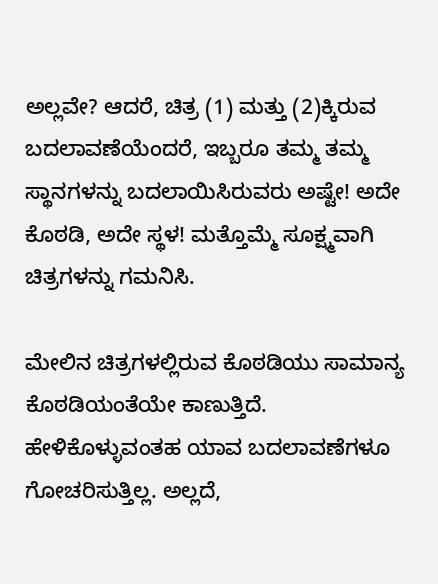ಅಲ್ಲವೇ? ಆದರೆ, ಚಿತ್ರ (1) ಮತ್ತು (2)ಕ್ಕಿರುವ ಬದಲಾವಣೆಯೆಂದರೆ, ಇಬ್ಬರೂ ತಮ್ಮ ತಮ್ಮ ಸ್ಥಾನಗಳನ್ನು ಬದಲಾಯಿಸಿರುವರು ಅಷ್ಟೇ! ಅದೇ ಕೊಠಡಿ, ಅದೇ ಸ್ಥಳ! ಮತ್ತೊಮ್ಮೆ ಸೂಕ್ಷ್ಮವಾಗಿ ಚಿತ್ರಗಳನ್ನು ಗಮನಿಸಿ.

ಮೇಲಿನ ಚಿತ್ರಗಳಲ್ಲಿರುವ ಕೊಠಡಿಯು ಸಾಮಾನ್ಯ ಕೊಠಡಿಯಂತೆಯೇ ಕಾಣುತ್ತಿದೆ. ಹೇಳಿಕೊಳ್ಳುವಂತಹ ಯಾವ ಬದಲಾವಣೆಗಳೂ ಗೋಚರಿಸುತ್ತಿಲ್ಲ. ಅಲ್ಲದೆ,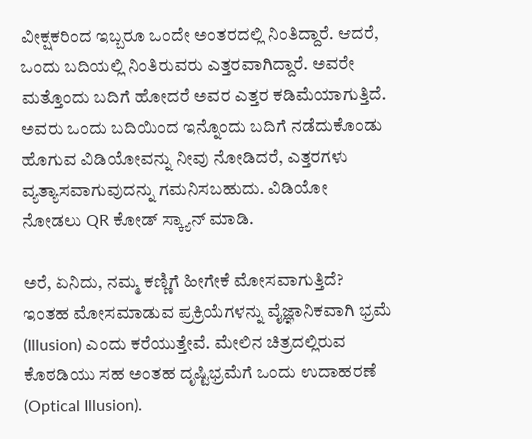ವೀಕ್ಷಕರಿಂದ ಇಬ್ಬರೂ ಒಂದೇ ಅಂತರದಲ್ಲಿ ನಿಂತಿದ್ದಾರೆ. ಆದರೆ, ಒಂದು ಬದಿಯಲ್ಲಿ ನಿಂತಿರುವರು ಎತ್ತರವಾಗಿದ್ದಾರೆ. ಅವರೇ ಮತ್ತೊಂದು ಬದಿಗೆ ಹೋದರೆ ಅವರ ಎತ್ತರ ಕಡಿಮೆಯಾಗುತ್ತಿದೆ. ಅವರು ಒಂದು ಬದಿಯಿಂದ ಇನ್ನೊಂದು ಬದಿಗೆ ನಡೆದುಕೊಂಡು ಹೊಗುವ ವಿಡಿಯೋವನ್ನು ನೀವು ನೋಡಿದರೆ, ಎತ್ತರಗಳು ವ್ಯತ್ಯಾಸವಾಗುವುದನ್ನು ಗಮನಿಸಬಹುದು. ವಿಡಿಯೋ ನೋಡಲು QR ಕೋಡ್ ಸ್ಕ್ಯಾನ್ ಮಾಡಿ.

ಅರೆ, ಏನಿದು, ನಮ್ಮ ಕಣ್ಣಿಗೆ ಹೀಗೇಕೆ ಮೋಸವಾಗುತ್ತಿದೆ? ಇಂತಹ ಮೋಸಮಾಡುವ ಪ್ರಕ್ರಿಯೆಗಳನ್ನು ವೈಜ್ಞಾನಿಕವಾಗಿ ಭ್ರಮೆ (Illusion) ಎಂದು ಕರೆಯುತ್ತೇವೆ. ಮೇಲಿನ ಚಿತ್ರದಲ್ಲಿರುವ ಕೊಠಡಿಯು ಸಹ ಅಂತಹ ದೃಷ್ಟಿಭ್ರಮೆಗೆ ಒಂದು ಉದಾಹರಣೆ (Optical Illusion).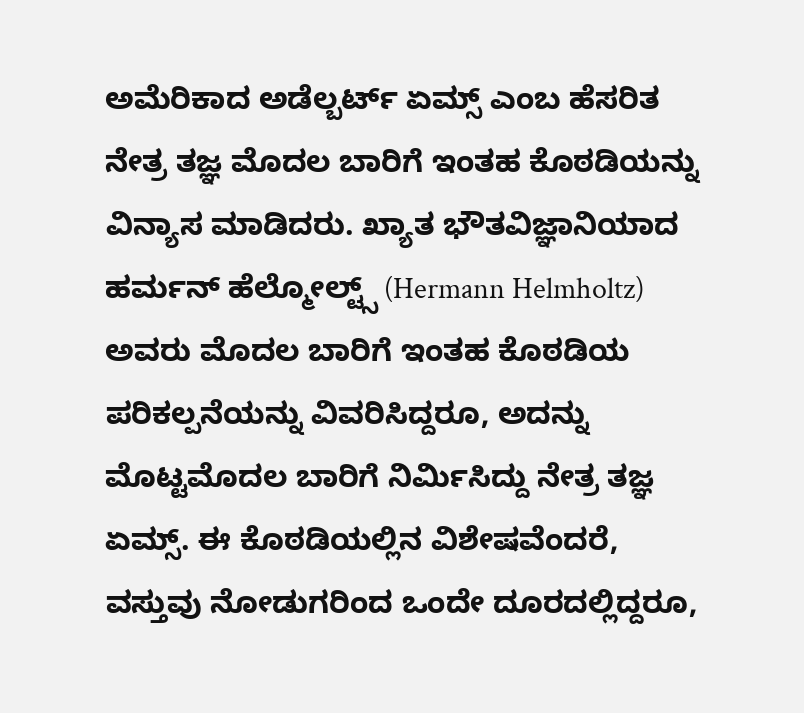ಅಮೆರಿಕಾದ ಅಡೆಲ್ಬರ್ಟ್ ಏಮ್ಸ್ ಎಂಬ ಹೆಸರಿತ ನೇತ್ರ ತಜ್ಞ ಮೊದಲ ಬಾರಿಗೆ ಇಂತಹ ಕೊಠಡಿಯನ್ನು ವಿನ್ಯಾಸ ಮಾಡಿದರು. ಖ್ಯಾತ ಭೌತವಿಜ್ಞಾನಿಯಾದ ಹರ್ಮನ್ ಹೆಲ್ಮೋಲ್ಟ್ಸ್ (Hermann Helmholtz) ಅವರು ಮೊದಲ ಬಾರಿಗೆ ಇಂತಹ ಕೊಠಡಿಯ ಪರಿಕಲ್ಪನೆಯನ್ನು ವಿವರಿಸಿದ್ದರೂ, ಅದನ್ನು ಮೊಟ್ಟಮೊದಲ ಬಾರಿಗೆ ನಿರ್ಮಿಸಿದ್ದು ನೇತ್ರ ತಜ್ಞ ಏಮ್ಸ್. ಈ ಕೊಠಡಿಯಲ್ಲಿನ ವಿಶೇಷವೆಂದರೆ, ವಸ್ತುವು ನೋಡುಗರಿಂದ ಒಂದೇ ದೂರದಲ್ಲಿದ್ದರೂ,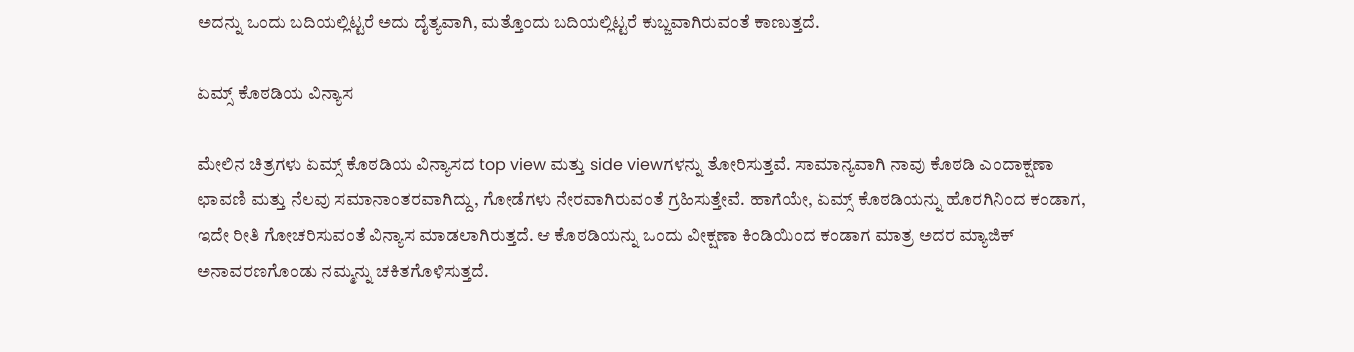ಅದನ್ನು ಒಂದು ಬದಿಯಲ್ಲಿಟ್ಟರೆ ಅದು ದೈತ್ಯವಾಗಿ, ಮತ್ತೊಂದು ಬದಿಯಲ್ಲಿಟ್ಟರೆ ಕುಬ್ಜವಾಗಿರುವಂತೆ ಕಾಣುತ್ತದೆ.

ಏಮ್ಸ್ ಕೊಠಡಿಯ ವಿನ್ಯಾಸ

ಮೇಲಿನ ಚಿತ್ರಗಳು ಏಮ್ಸ್ ಕೊಠಡಿಯ ವಿನ್ಯಾಸದ top view ಮತ್ತು side viewಗಳನ್ನು ತೋರಿಸುತ್ತವೆ. ಸಾಮಾನ್ಯವಾಗಿ ನಾವು ಕೊಠಡಿ ಎಂದಾಕ್ಷಣಾ ಛಾವಣಿ ಮತ್ತು ನೆಲವು ಸಮಾನಾಂತರವಾಗಿದ್ದು, ಗೋಡೆಗಳು ನೇರವಾಗಿರುವಂತೆ ಗ್ರಹಿಸುತ್ತೇವೆ. ಹಾಗೆಯೇ, ಏಮ್ಸ್ ಕೊಠಡಿಯನ್ನು ಹೊರಗಿನಿಂದ ಕಂಡಾಗ, ಇದೇ ರೀತಿ ಗೋಚರಿಸುವಂತೆ ವಿನ್ಯಾಸ ಮಾಡಲಾಗಿರುತ್ತದೆ. ಆ ಕೊಠಡಿಯನ್ನು ಒಂದು ವೀಕ್ಷಣಾ ಕಿಂಡಿಯಿಂದ ಕಂಡಾಗ ಮಾತ್ರ ಅದರ ಮ್ಯಾಜಿಕ್ ಅನಾವರಣಗೊಂಡು ನಮ್ಮನ್ನು ಚಕಿತಗೊಳಿಸುತ್ತದೆ.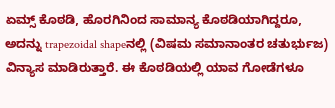ಏಮ್ಸ್ ಕೊಠಡಿ, ಹೊರಗಿನಿಂದ ಸಾಮಾನ್ಯ ಕೊಠಡಿಯಾಗಿದ್ದರೂ, ಅದನ್ನು trapezoidal shapeನಲ್ಲಿ (ವಿಷಮ ಸಮಾನಾಂತರ ಚತುರ್ಭುಜ) ವಿನ್ಯಾಸ ಮಾಡಿರುತ್ತಾರೆ. ಈ ಕೊಠಡಿಯಲ್ಲಿ ಯಾವ ಗೋಡೆಗಳೂ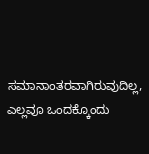ಸಮಾನಾಂತರವಾಗಿರುವುದಿಲ್ಲ, ಎಲ್ಲವೂ ಒಂದಕ್ಕೊಂದು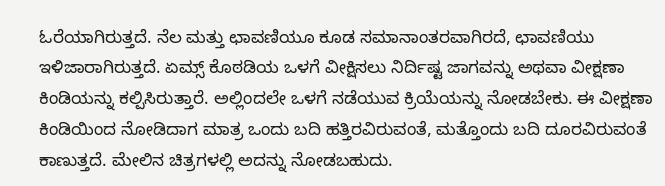ಓರೆಯಾಗಿರುತ್ತದೆ. ನೆಲ ಮತ್ತು ಛಾವಣಿಯೂ ಕೂಡ ಸಮಾನಾಂತರವಾಗಿರದೆ, ಛಾವಣಿಯು ಇಳಿಜಾರಾಗಿರುತ್ತದೆ. ಏಮ್ಸ್ ಕೊಠಡಿಯ ಒಳಗೆ ವೀಕ್ಷಿಸಲು ನಿರ್ದಿಷ್ಟ ಜಾಗವನ್ನು ಅಥವಾ ವೀಕ್ಷಣಾ ಕಿಂಡಿಯನ್ನು ಕಲ್ಪಿಸಿರುತ್ತಾರೆ. ಅಲ್ಲಿಂದಲೇ ಒಳಗೆ ನಡೆಯುವ ಕ್ರಿಯೆಯನ್ನು ನೋಡಬೇಕು. ಈ ವೀಕ್ಷಣಾ ಕಿಂಡಿಯಿಂದ ನೋಡಿದಾಗ ಮಾತ್ರ ಒಂದು ಬದಿ ಹತ್ತಿರವಿರುವಂತೆ, ಮತ್ತೊಂದು ಬದಿ ದೂರವಿರುವಂತೆ ಕಾಣುತ್ತದೆ. ಮೇಲಿನ ಚಿತ್ರಗಳಲ್ಲಿ ಅದನ್ನು ನೋಡಬಹುದು.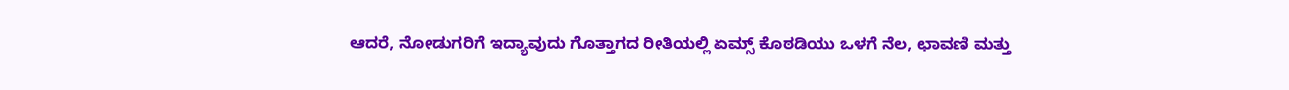ಆದರೆ, ನೋಡುಗರಿಗೆ ಇದ್ಯಾವುದು ಗೊತ್ತಾಗದ ರೀತಿಯಲ್ಲಿ ಏಮ್ಸ್ ಕೊಠಡಿಯು ಒಳಗೆ ನೆಲ, ಛಾವಣಿ ಮತ್ತು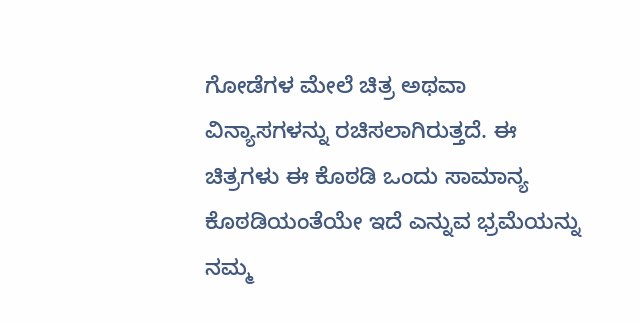ಗೋಡೆಗಳ ಮೇಲೆ ಚಿತ್ರ ಅಥವಾ ವಿನ್ಯಾಸಗಳನ್ನು ರಚಿಸಲಾಗಿರುತ್ತದೆ. ಈ ಚಿತ್ರಗಳು ಈ ಕೊಠಡಿ ಒಂದು ಸಾಮಾನ್ಯ ಕೊಠಡಿಯಂತೆಯೇ ಇದೆ ಎನ್ನುವ ಭ್ರಮೆಯನ್ನು ನಮ್ಮ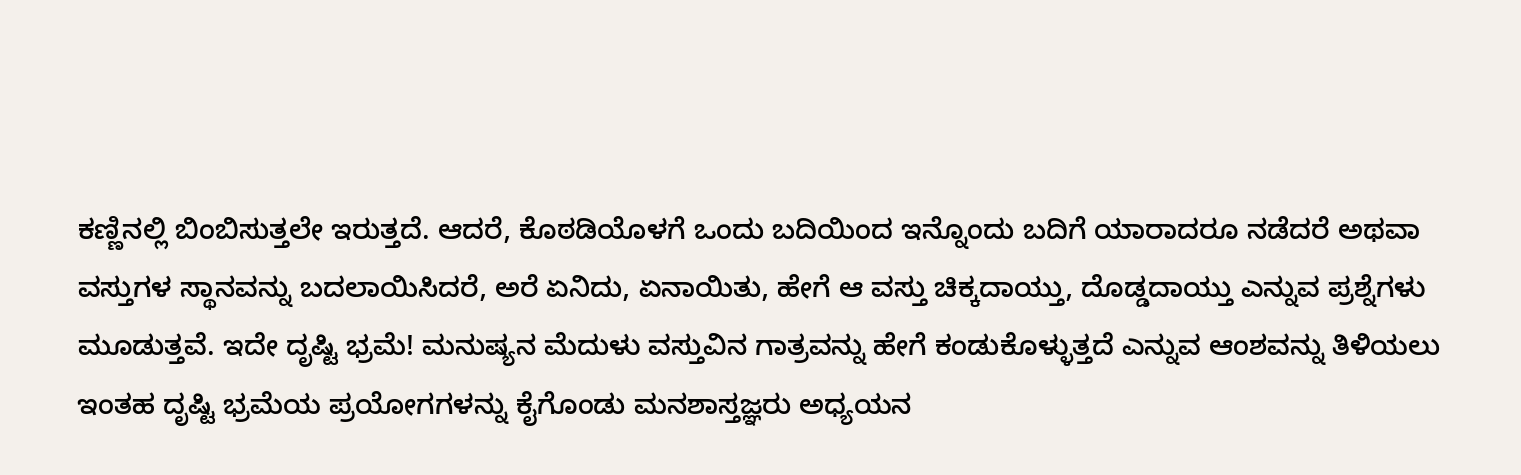ಕಣ್ಣಿನಲ್ಲಿ ಬಿಂಬಿಸುತ್ತಲೇ ಇರುತ್ತದೆ. ಆದರೆ, ಕೊಠಡಿಯೊಳಗೆ ಒಂದು ಬದಿಯಿಂದ ಇನ್ನೊಂದು ಬದಿಗೆ ಯಾರಾದರೂ ನಡೆದರೆ ಅಥವಾ ವಸ್ತುಗಳ ಸ್ಥಾನವನ್ನು ಬದಲಾಯಿಸಿದರೆ, ಅರೆ ಏನಿದು, ಏನಾಯಿತು, ಹೇಗೆ ಆ ವಸ್ತು ಚಿಕ್ಕದಾಯ್ತು, ದೊಡ್ಡದಾಯ್ತು ಎನ್ನುವ ಪ್ರಶ್ನೆಗಳು ಮೂಡುತ್ತವೆ. ಇದೇ ದೃಷ್ಟಿ ಭ್ರಮೆ! ಮನುಷ್ಯನ ಮೆದುಳು ವಸ್ತುವಿನ ಗಾತ್ರವನ್ನು ಹೇಗೆ ಕಂಡುಕೊಳ್ಳುತ್ತದೆ ಎನ್ನುವ ಆಂಶವನ್ನು ತಿಳಿಯಲು ಇಂತಹ ದೃಷ್ಟಿ ಭ್ರಮೆಯ ಪ್ರಯೋಗಗಳನ್ನು ಕೈಗೊಂಡು ಮನಶಾಸ್ತಜ್ಞರು ಅಧ್ಯಯನ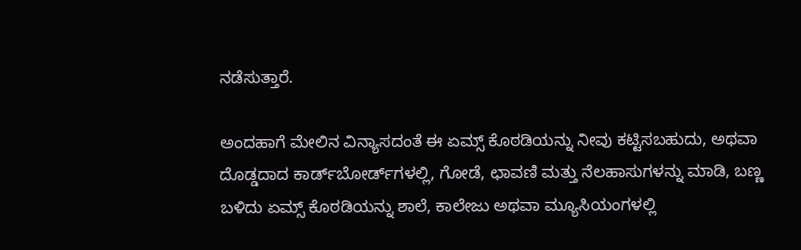ನಡೆಸುತ್ತಾರೆ.

ಅಂದಹಾಗೆ ಮೇಲಿನ ವಿನ್ಯಾಸದಂತೆ ಈ ಏಮ್ಸ್ ಕೊಠಡಿಯನ್ನು ನೀವು ಕಟ್ಟಿಸಬಹುದು, ಅಥವಾ ದೊಡ್ಡದಾದ ಕಾರ್ಡ್‌ಬೋರ್ಡ್‌ಗಳಲ್ಲಿ, ಗೋಡೆ, ಛಾವಣಿ ಮತ್ತು ನೆಲಹಾಸುಗಳನ್ನು ಮಾಡಿ, ಬಣ್ಣ ಬಳಿದು ಏಮ್ಸ್ ಕೊಠಡಿಯನ್ನು ಶಾಲೆ, ಕಾಲೇಜು ಅಥವಾ ಮ್ಯೂಸಿಯಂಗಳಲ್ಲಿ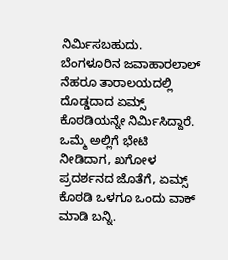ನಿರ್ಮಿಸಬಹುದು. ಬೆಂಗಳೂರಿನ ಜವಾಹಾರಲಾಲ್ ನೆಹರೂ ತಾರಾಲಯದಲ್ಲಿ ದೊಡ್ಡದಾದ ಏಮ್ಸ್ ಕೊಠಡಿಯನ್ನೇ ನಿರ್ಮಿಸಿದ್ದಾರೆ. ಒಮ್ಮೆ ಅಲ್ಲಿಗೆ ಭೇಟಿ ನೀಡಿದಾಗ, ಖಗೋಳ ಪ್ರದರ್ಶನದ ಜೊತೆಗೆ, ಏಮ್ಸ್ ಕೊಠಡಿ ಒಳಗೂ ಒಂದು ವಾಕ್ ಮಾಡಿ ಬನ್ನಿ.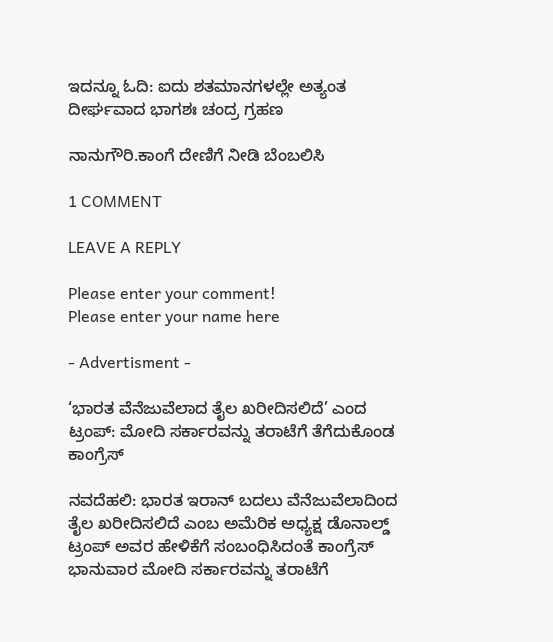ಇದನ್ನೂ ಓದಿ: ಐದು ಶತಮಾನಗಳಲ್ಲೇ ಅತ್ಯಂತ ದೀರ್ಘವಾದ ಭಾಗಶಃ ಚಂದ್ರ ಗ್ರಹಣ

ನಾನುಗೌರಿ.ಕಾಂಗೆ ದೇಣಿಗೆ ನೀಡಿ ಬೆಂಬಲಿಸಿ

1 COMMENT

LEAVE A REPLY

Please enter your comment!
Please enter your name here

- Advertisment -

‘ಭಾರತ ವೆನೆಜುವೆಲಾದ ತೈಲ ಖರೀದಿಸಲಿದೆ’ ಎಂದ ಟ್ರಂಪ್: ಮೋದಿ ಸರ್ಕಾರವನ್ನು ತರಾಟೆಗೆ ತೆಗೆದುಕೊಂಡ ಕಾಂಗ್ರೆಸ್

ನವದೆಹಲಿ: ಭಾರತ ಇರಾನ್ ಬದಲು ವೆನೆಜುವೆಲಾದಿಂದ ತೈಲ ಖರೀದಿಸಲಿದೆ ಎಂಬ ಅಮೆರಿಕ ಅಧ್ಯಕ್ಷ ಡೊನಾಲ್ಡ್ ಟ್ರಂಪ್ ಅವರ ಹೇಳಿಕೆಗೆ ಸಂಬಂಧಿಸಿದಂತೆ ಕಾಂಗ್ರೆಸ್ ಭಾನುವಾರ ಮೋದಿ ಸರ್ಕಾರವನ್ನು ತರಾಟೆಗೆ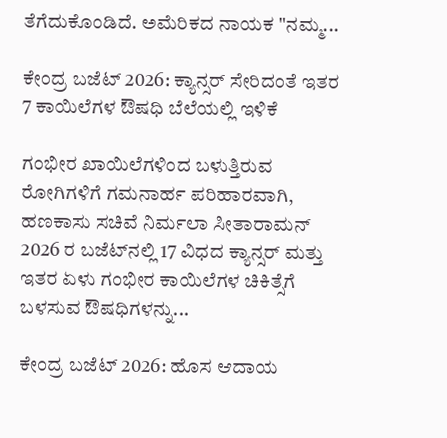ತೆಗೆದುಕೊಂಡಿದೆ. ಅಮೆರಿಕದ ನಾಯಕ "ನಮ್ಮ...

ಕೇಂದ್ರ ಬಜೆಟ್ 2026: ಕ್ಯಾನ್ಸರ್ ಸೇರಿದಂತೆ ಇತರ 7 ಕಾಯಿಲೆಗಳ ಔಷಧಿ ಬೆಲೆಯಲ್ಲಿ ಇಳಿಕೆ

ಗಂಭೀರ ಖಾಯಿಲೆಗಳಿಂದ ಬಳುತ್ತಿರುವ ರೋಗಿಗಳಿಗೆ ಗಮನಾರ್ಹ ಪರಿಹಾರವಾಗಿ, ಹಣಕಾಸು ಸಚಿವೆ ನಿರ್ಮಲಾ ಸೀತಾರಾಮನ್ 2026 ರ ಬಜೆಟ್‌ನಲ್ಲಿ 17 ವಿಧದ ಕ್ಯಾನ್ಸರ್ ಮತ್ತು ಇತರ ಏಳು ಗಂಭೀರ ಕಾಯಿಲೆಗಳ ಚಿಕಿತ್ಸೆಗೆ ಬಳಸುವ ಔಷಧಿಗಳನ್ನು...

ಕೇಂದ್ರ ಬಜೆಟ್ 2026: ಹೊಸ ಆದಾಯ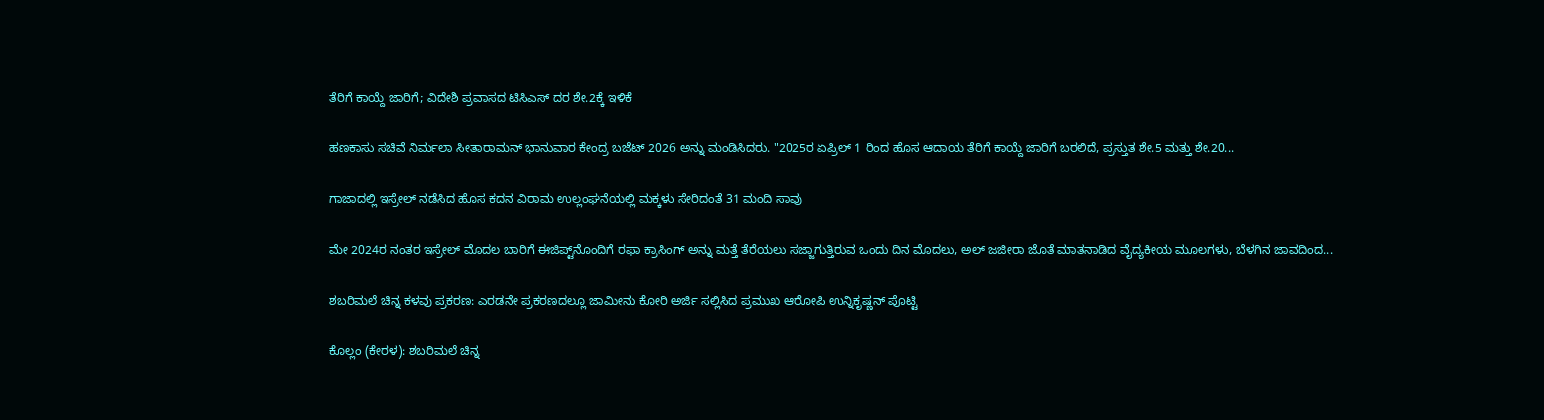ತೆರಿಗೆ ಕಾಯ್ದೆ ಜಾರಿಗೆ; ವಿದೇಶಿ ಪ್ರವಾಸದ ಟಿಸಿಎಸ್ ದರ ಶೇ.2ಕ್ಕೆ ಇಳಿಕೆ

ಹಣಕಾಸು ಸಚಿವೆ ನಿರ್ಮಲಾ ಸೀತಾರಾಮನ್ ಭಾನುವಾರ ಕೇಂದ್ರ ಬಜೆಟ್ 2026 ಅನ್ನು ಮಂಡಿಸಿದರು. "2025ರ ಏಪ್ರಿಲ್ 1 ರಿಂದ ಹೊಸ ಆದಾಯ ತೆರಿಗೆ ಕಾಯ್ದೆ ಜಾರಿಗೆ ಬರಲಿದೆ, ಪ್ರಸ್ತುತ ಶೇ.5 ಮತ್ತು ಶೇ.20...

ಗಾಜಾದಲ್ಲಿ ಇಸ್ರೇಲ್ ನಡೆಸಿದ ಹೊಸ ಕದನ ವಿರಾಮ ಉಲ್ಲಂಘನೆಯಲ್ಲಿ ಮಕ್ಕಳು ಸೇರಿದಂತೆ 31 ಮಂದಿ ಸಾವು

ಮೇ 2024ರ ನಂತರ ಇಸ್ರೇಲ್ ಮೊದಲ ಬಾರಿಗೆ ಈಜಿಪ್ಟ್‌ನೊಂದಿಗೆ ರಫಾ ಕ್ರಾಸಿಂಗ್ ಅನ್ನು ಮತ್ತೆ ತೆರೆಯಲು ಸಜ್ಜಾಗುತ್ತಿರುವ ಒಂದು ದಿನ ಮೊದಲು, ಅಲ್ ಜಜೀರಾ ಜೊತೆ ಮಾತನಾಡಿದ ವೈದ್ಯಕೀಯ ಮೂಲಗಳು, ಬೆಳಗಿನ ಜಾವದಿಂದ...

ಶಬರಿಮಲೆ ಚಿನ್ನ ಕಳವು ಪ್ರಕರಣ: ಎರಡನೇ ಪ್ರಕರಣದಲ್ಲೂ ಜಾಮೀನು ಕೋರಿ ಅರ್ಜಿ ಸಲ್ಲಿಸಿದ ಪ್ರಮುಖ ಆರೋಪಿ ಉನ್ನಿಕೃಷ್ಣನ್ ಪೊಟ್ಟಿ

ಕೊಲ್ಲಂ (ಕೇರಳ): ಶಬರಿಮಲೆ ಚಿನ್ನ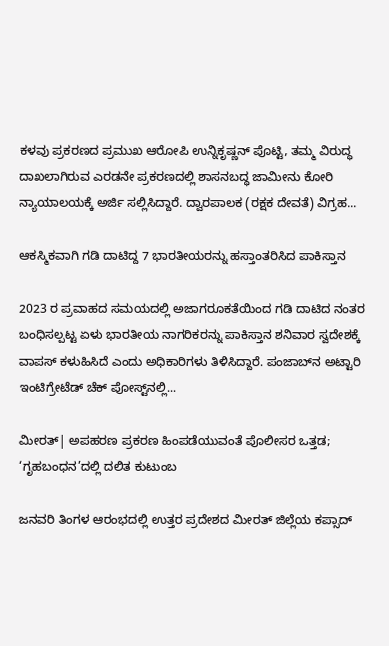ಕಳವು ಪ್ರಕರಣದ ಪ್ರಮುಖ ಆರೋಪಿ ಉನ್ನಿಕೃಷ್ಣನ್ ಪೊಟ್ಟಿ, ತಮ್ಮ ವಿರುದ್ಧ ದಾಖಲಾಗಿರುವ ಎರಡನೇ ಪ್ರಕರಣದಲ್ಲಿ ಶಾಸನಬದ್ಧ ಜಾಮೀನು ಕೋರಿ ನ್ಯಾಯಾಲಯಕ್ಕೆ ಅರ್ಜಿ ಸಲ್ಲಿಸಿದ್ದಾರೆ. ದ್ವಾರಪಾಲಕ (ರಕ್ಷಕ ದೇವತೆ) ವಿಗ್ರಹ...

ಆಕಸ್ಮಿಕವಾಗಿ ಗಡಿ ದಾಟಿದ್ದ 7 ಭಾರತೀಯರನ್ನು ಹಸ್ತಾಂತರಿಸಿದ ಪಾಕಿಸ್ತಾನ

2023 ರ ಪ್ರವಾಹದ ಸಮಯದಲ್ಲಿ ಅಜಾಗರೂಕತೆಯಿಂದ ಗಡಿ ದಾಟಿದ ನಂತರ ಬಂಧಿಸಲ್ಪಟ್ಟ ಏಳು ಭಾರತೀಯ ನಾಗರಿಕರನ್ನು ಪಾಕಿಸ್ತಾನ ಶನಿವಾರ ಸ್ವದೇಶಕ್ಕೆ ವಾಪಸ್ ಕಳುಹಿಸಿದೆ ಎಂದು ಅಧಿಕಾರಿಗಳು ತಿಳಿಸಿದ್ದಾರೆ. ಪಂಜಾಬ್‌ನ ಅಟ್ಟಾರಿ ಇಂಟಿಗ್ರೇಟೆಡ್ ಚೆಕ್ ಪೋಸ್ಟ್‌ನಲ್ಲಿ...

ಮೀರತ್| ಅಪಹರಣ ಪ್ರಕರಣ ಹಿಂಪಡೆಯುವಂತೆ ಪೊಲೀಸರ ಒತ್ತಡ; ‘ಗೃಹಬಂಧನ’ದಲ್ಲಿ ದಲಿತ ಕುಟುಂಬ

ಜನವರಿ ತಿಂಗಳ ಆರಂಭದಲ್ಲಿ ಉತ್ತರ ಪ್ರದೇಶದ ಮೀರತ್ ಜಿಲ್ಲೆಯ ಕಪ್ಸಾದ್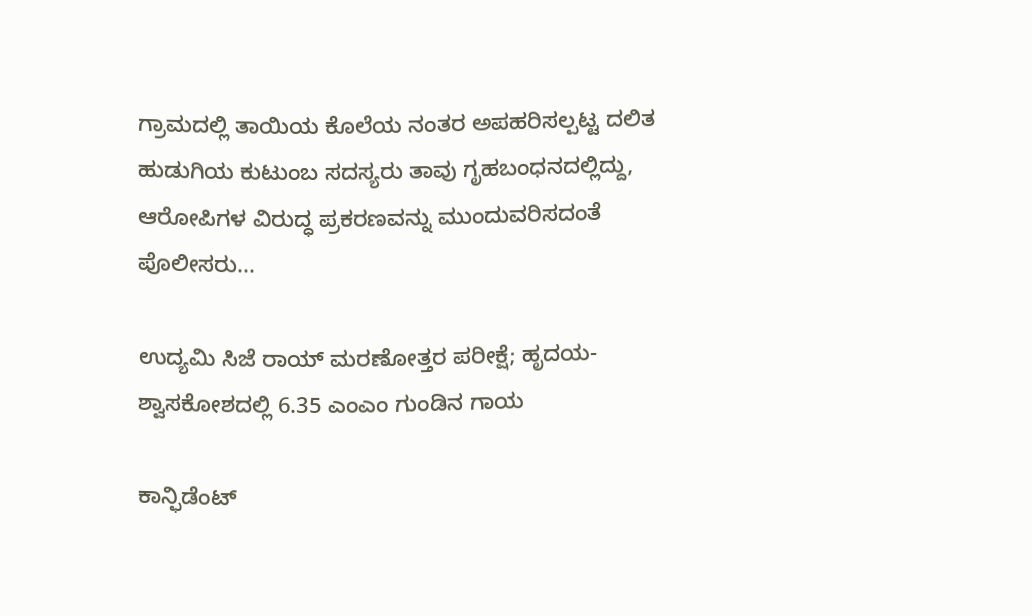ಗ್ರಾಮದಲ್ಲಿ ತಾಯಿಯ ಕೊಲೆಯ ನಂತರ ಅಪಹರಿಸಲ್ಪಟ್ಟ ದಲಿತ ಹುಡುಗಿಯ ಕುಟುಂಬ ಸದಸ್ಯರು ತಾವು ಗೃಹಬಂಧನದಲ್ಲಿದ್ದು, ಆರೋಪಿಗಳ ವಿರುದ್ಧ ಪ್ರಕರಣವನ್ನು ಮುಂದುವರಿಸದಂತೆ ಪೊಲೀಸರು...

ಉದ್ಯಮಿ ಸಿಜೆ ರಾಯ್ ಮರಣೋತ್ತರ ಪರೀಕ್ಷೆ; ಹೃದಯ-ಶ್ವಾಸಕೋಶದಲ್ಲಿ 6.35 ಎಂಎಂ ಗುಂಡಿನ ಗಾಯ

ಕಾನ್ಫಿಡೆಂಟ್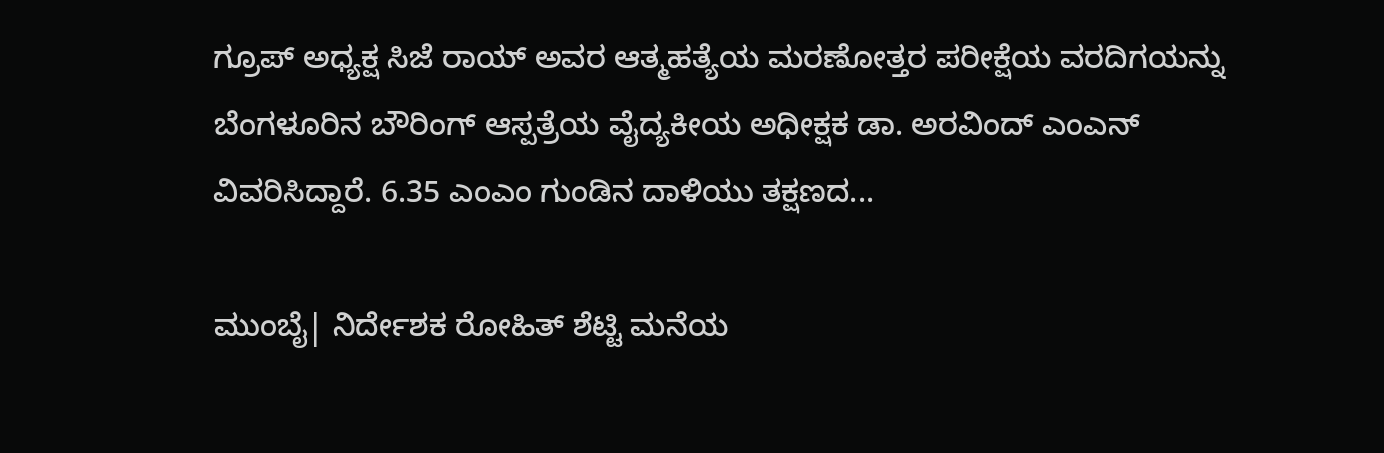ಗ್ರೂಪ್ ಅಧ್ಯಕ್ಷ ಸಿಜೆ ರಾಯ್ ಅವರ ಆತ್ಮಹತ್ಯೆಯ ಮರಣೋತ್ತರ ಪರೀಕ್ಷೆಯ ವರದಿಗಯನ್ನು ಬೆಂಗಳೂರಿನ ಬೌರಿಂಗ್ ಆಸ್ಪತ್ರೆಯ ವೈದ್ಯಕೀಯ ಅಧೀಕ್ಷಕ ಡಾ. ಅರವಿಂದ್ ಎಂಎನ್ ವಿವರಿಸಿದ್ದಾರೆ. 6.35 ಎಂಎಂ ಗುಂಡಿನ ದಾಳಿಯು ತಕ್ಷಣದ...

ಮುಂಬೈ| ನಿರ್ದೇಶಕ ರೋಹಿತ್ ಶೆಟ್ಟಿ ಮನೆಯ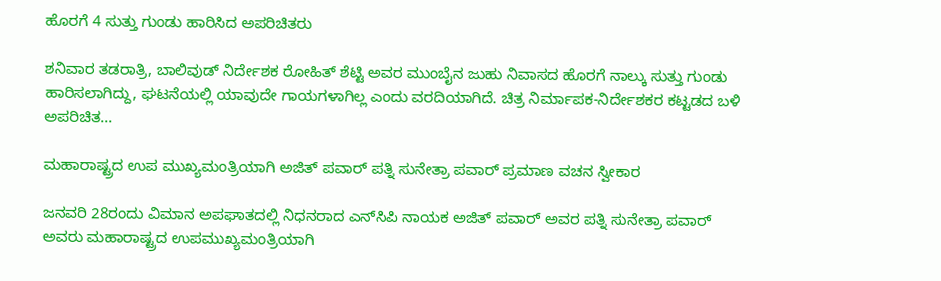ಹೊರಗೆ 4 ಸುತ್ತು ಗುಂಡು ಹಾರಿಸಿದ ಅಪರಿಚಿತರು

ಶನಿವಾರ ತಡರಾತ್ರಿ, ಬಾಲಿವುಡ್ ನಿರ್ದೇಶಕ ರೋಹಿತ್ ಶೆಟ್ಟಿ ಅವರ ಮುಂಬೈನ ಜುಹು ನಿವಾಸದ ಹೊರಗೆ ನಾಲ್ಕು ಸುತ್ತು ಗುಂಡು ಹಾರಿಸಲಾಗಿದ್ದು, ಘಟನೆಯಲ್ಲಿ ಯಾವುದೇ ಗಾಯಗಳಾಗಿಲ್ಲ ಎಂದು ವರದಿಯಾಗಿದೆ. ಚಿತ್ರ ನಿರ್ಮಾಪಕ-ನಿರ್ದೇಶಕರ ಕಟ್ಟಡದ ಬಳಿ ಅಪರಿಚಿತ...

ಮಹಾರಾಷ್ಟ್ರದ ಉಪ ಮುಖ್ಯಮಂತ್ರಿಯಾಗಿ ಅಜಿತ್ ಪವಾರ್ ಪತ್ನಿ ಸುನೇತ್ರಾ ಪವಾರ್ ಪ್ರಮಾಣ ವಚನ ಸ್ವೀಕಾರ

ಜನವರಿ 28ರಂದು ವಿಮಾನ ಅಪಘಾತದಲ್ಲಿ ನಿಧನರಾದ ಎನ್‌ಸಿಪಿ ನಾಯಕ ಅಜಿತ್ ಪವಾರ್ ಅವರ ಪತ್ನಿ ಸುನೇತ್ರಾ ಪವಾರ್ ಅವರು ಮಹಾರಾಷ್ಟ್ರದ ಉಪಮುಖ್ಯಮಂತ್ರಿಯಾಗಿ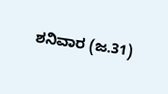ಶನಿವಾರ (ಜ.31)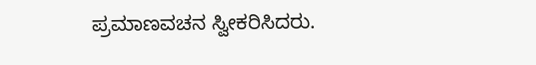ಪ್ರಮಾಣವಚನ ಸ್ವೀಕರಿಸಿದರು.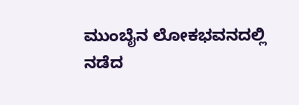ಮುಂಬೈನ ಲೋಕಭವನದಲ್ಲಿ ನಡೆದ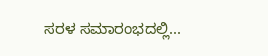ಸರಳ ಸಮಾರಂಭದಲ್ಲಿ...